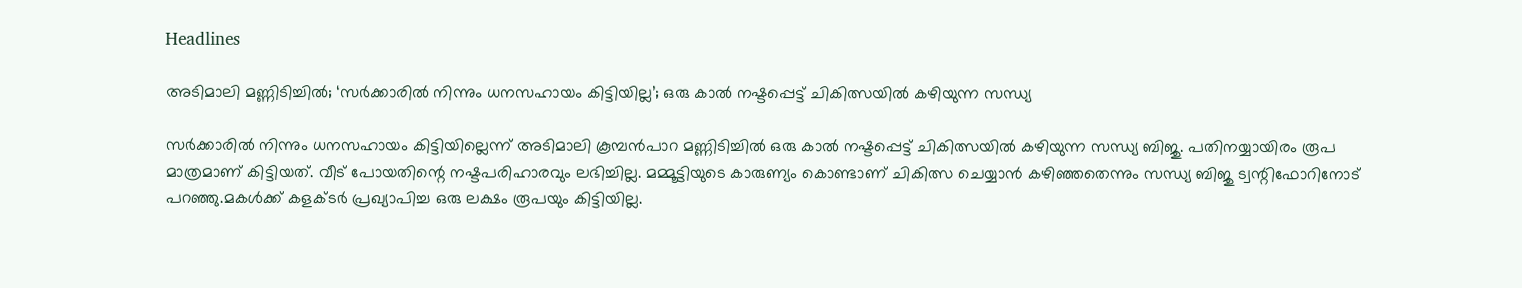Headlines

അടിമാലി മണ്ണിടിച്ചിൽ; ‘സർക്കാരിൽ നിന്നും ധനസഹായം കിട്ടിയില്ല’; ഒരു കാൽ നഷ്ടപ്പെട്ട് ചികിത്സയിൽ കഴിയുന്ന സന്ധ്യ

സർക്കാരിൽ നിന്നും ധനസഹായം കിട്ടിയില്ലെന്ന് അടിമാലി കൂമ്പൻപാറ മണ്ണിടിച്ചിൽ ഒരു കാൽ നഷ്ടപ്പെട്ട് ചികിത്സയിൽ കഴിയുന്ന സന്ധ്യ ബിജു. പതിനയ്യായിരം രൂപ മാത്രമാണ് കിട്ടിയത്. വീട് പോയതിന്റെ നഷ്ടപരിഹാരവും ലഭിച്ചില്ല. മമ്മൂട്ടിയുടെ കാരുണ്യം കൊണ്ടാണ് ചികിത്സ ചെയ്യാൻ കഴിഞ്ഞതെന്നും സന്ധ്യ ബിജു ട്വന്റിഫോറിനോട് പറഞ്ഞു.മകൾക്ക് കളക്ടർ പ്രഖ്യാപിച്ച ഒരു ലക്ഷം രൂപയും കിട്ടിയില്ല.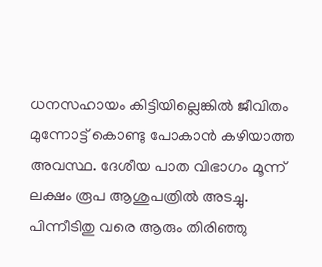ധനസഹായം കിട്ടിയില്ലെങ്കിൽ ജീവിതം മുന്നോട്ട് കൊണ്ടു പോകാൻ കഴിയാത്ത അവസ്ഥ. ദേശീയ പാത വിഭാഗം മൂന്ന് ലക്ഷം രൂപ ആശുപത്രിൽ അടച്ചു. പിന്നീടിതു വരെ ആരും തിരിഞ്ഞു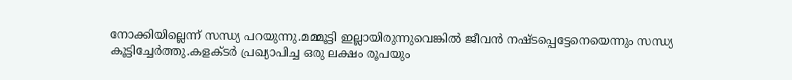നോക്കിയില്ലെന്ന് സന്ധ്യ പറയുന്നു.മമ്മൂട്ടി ഇല്ലായിരുന്നുവെങ്കിൽ ജീവൻ നഷ്ടപ്പെട്ടേനെയെന്നും സന്ധ്യ കൂട്ടിച്ചേർത്തു.കളക്ടർ പ്രഖ്യാപിച്ച ഒരു ലക്ഷം രൂപയും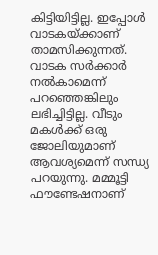കിട്ടിയിട്ടില്ല. ഇപ്പോൾ വാടകയ്ക്കാണ് താമസിക്കുന്നത്. വാടക സർക്കാർ നൽകാമെന്ന് പറഞ്ഞെങ്കിലും ലഭിച്ചിട്ടില്ല. വീടും മകൾക്ക് ഒരു ജോലിയുമാണ് ആവശ്യമെന്ന് സന്ധ്യ പറയുന്നു. മമ്മൂട്ടി ഫൗണ്ടേഷനാണ്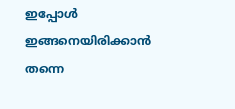ഇപ്പോൾ ഇങ്ങനെയിരിക്കാൻ തന്നെ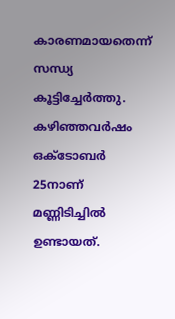കാരണമായതെന്ന് സന്ധ്യ കൂട്ടിച്ചേർത്തു. കഴിഞ്ഞവർഷം ഒക്ടോബർ‌ 25നാണ് മണ്ണിടിച്ചിൽ ഉണ്ടായത്.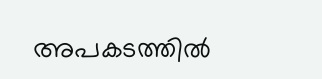അപകടത്തിൽ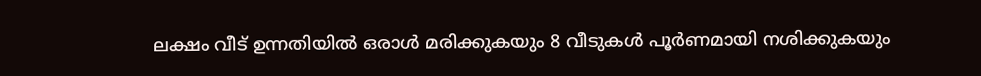ലക്ഷം വീട് ഉന്നതിയിൽ ഒരാൾ മരിക്കുകയും 8 വീടുകൾ പൂർണമായി നശിക്കുകയും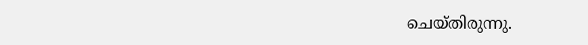ചെയ്തിരുന്നു.